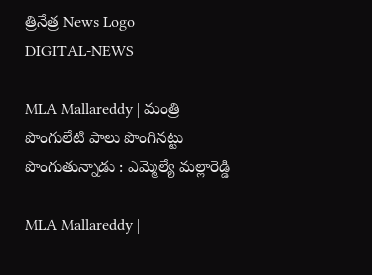త్రినేత్ర News Logo
DIGITAL-NEWS

MLA Mallareddy | మంత్రి పొంగులేటి పాలు పొంగిన‌ట్టు పొంగుతున్నాడు : ఎమ్మెల్యే మ‌ల్లారెడ్డి

MLA Mallareddy |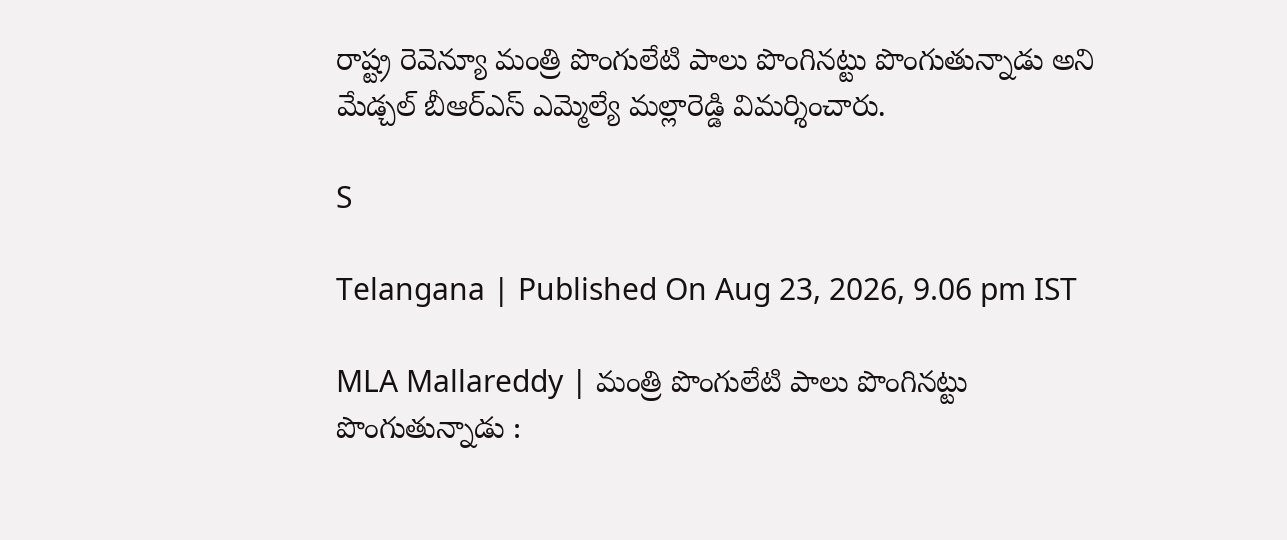రాష్ట్ర రెవెన్యూ మంత్రి పొంగులేటి పాలు పొంగిన‌ట్టు పొంగుతున్నాడు అని మేడ్చ‌ల్ బీఆర్ఎస్ ఎమ్మెల్యే మ‌ల్లారెడ్డి విమ‌ర్శించారు.

S

Telangana | Published On Aug 23, 2026, 9.06 pm IST

MLA Mallareddy | మంత్రి పొంగులేటి పాలు పొంగిన‌ట్టు పొంగుతున్నాడు :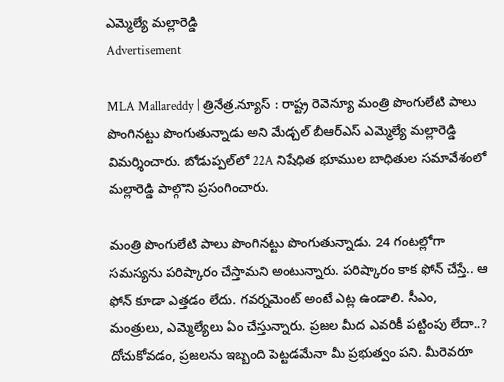ఎమ్మెల్యే మ‌ల్లారెడ్డి
Advertisement

MLA Mallareddy | త్రినేత్ర‌.న్యూస్ : రాష్ట్ర రెవెన్యూ మంత్రి పొంగులేటి పాలు పొంగిన‌ట్టు పొంగుతున్నాడు అని మేడ్చ‌ల్ బీఆర్ఎస్ ఎమ్మెల్యే మ‌ల్లారెడ్డి విమ‌ర్శించారు. బోడుప్పల్‌లో 22A నిషేధిత భూముల బాధితుల సమావేశంలో మ‌ల్లారెడ్డి పాల్గొని ప్ర‌సంగించారు.

మంత్రి పొంగులేటి పాలు పొంగినట్టు పొంగుతున్నాడు. 24 గంట‌ల్లోగా స‌మ‌స్య‌ను ప‌రిష్కారం చేస్తామ‌ని అంటున్నారు. ప‌రిష్కారం కాక ఫోన్ చేస్తే.. ఆ ఫోన్ కూడా ఎత్త‌డం లేదు. గ‌వ‌ర్న‌మెంట్ అంటే ఎట్ల ఉండాలి. సీఎం, మంత్రులు, ఎమ్మెల్యేలు ఏం చేస్తున్నారు. ప్ర‌జ‌ల మీద ఎవ‌రికీ ప‌ట్టింపు లేదా..? దోచుకోవ‌డం, ప్ర‌జ‌ల‌ను ఇబ్బంది పెట్ట‌డ‌మేనా మీ ప్ర‌భుత్వం ప‌ని. మీరెవ‌రూ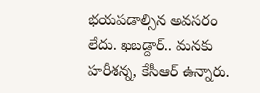భ‌య‌పడాల్సిన అవ‌స‌రం లేదు. ఖ‌బ‌డ్దార్.. మ‌న‌కు హ‌రీశ‌న్న‌, కేసీఆర్ ఉన్నారు.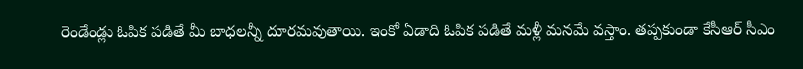రెండేండ్లు ఓపిక ప‌డితే మీ బాధ‌ల‌న్నీ దూర‌మ‌వుతాయి. ఇంకో ఏడాది ఓపిక ప‌డితే మ‌ళ్లీ మ‌న‌మే వ‌స్తాం. త‌ప్ప‌కుండా కేసీఆర్ సీఎం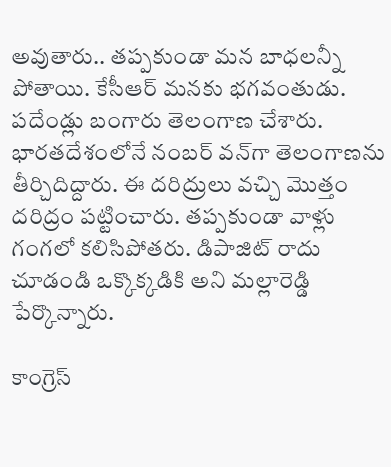అవుతారు.. త‌ప్ప‌కుండా మ‌న బాధ‌ల‌న్నీ పోతాయి. కేసీఆర్ మ‌న‌కు భ‌గ‌వంతుడు. పదేండ్లు బంగారు తెలంగాణ చేశారు. భార‌త‌దేశంలోనే నంబ‌ర్ వ‌న్‌గా తెలంగాణ‌ను తీర్చిదిద్దారు. ఈ ద‌రిద్రులు వ‌చ్చి మొత్తం ద‌రిద్రం ప‌ట్టించారు. త‌ప్ప‌కుండా వాళ్లు గంగ‌లో క‌లిసిపోత‌రు. డిపాజిట్ రాదు చూడండి ఒక్కొక్క‌డికి అని మ‌ల్లారెడ్డి పేర్కొన్నారు.

కాంగ్రెస్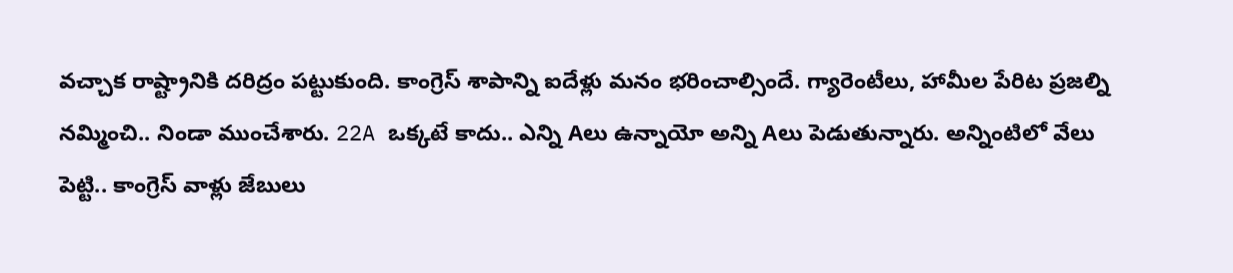వచ్చాక రాష్ట్రానికి దరిద్రం పట్టుకుంది. కాంగ్రెస్ శాపాన్ని ఐదేళ్లు మనం భరించాల్సిందే. గ్యారెంటీలు, హామీల పేరిట ప్రజల్ని నమ్మించి.. నిండా ముంచేశారు. 22A ఒక్కటే కాదు.. ఎన్ని Aలు ఉన్నాయో అన్ని Aలు పెడుతున్నారు. అన్నింటిలో వేలు పెట్టి.. కాంగ్రెస్ వాళ్లు జేబులు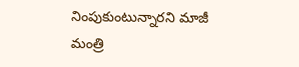నింపుకుంటున్నారని మాజీ మంత్రి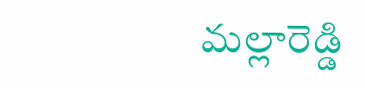మ‌ల్లారెడ్డి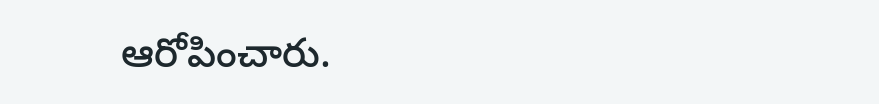ఆరోపించారు.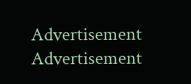Advertisement
Advertisement